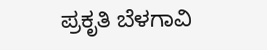ಪ್ರಕೃತಿ ಬೆಳಗಾವಿ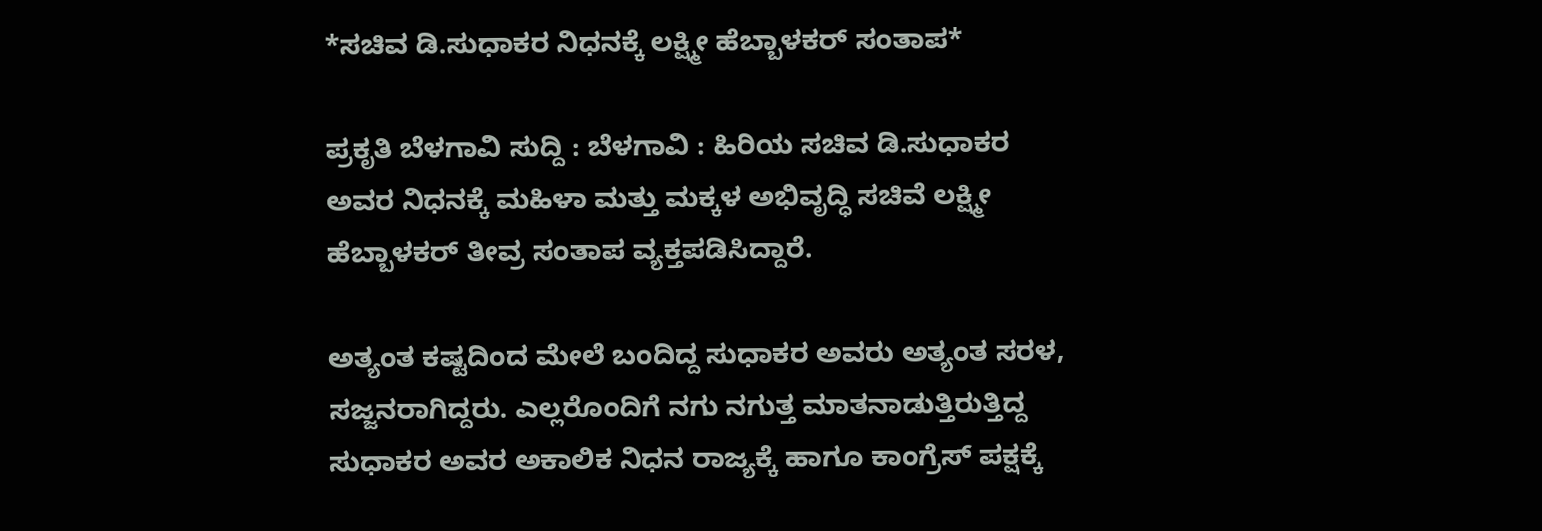*ಸಚಿವ ಡಿ.ಸುಧಾಕರ ನಿಧನಕ್ಕೆ ಲಕ್ಷ್ಮೀ ಹೆಬ್ಬಾಳಕರ್ ಸಂತಾಪ*

ಪ್ರಕೃತಿ ಬೆಳಗಾವಿ ಸುದ್ದಿ : ಬೆಳಗಾವಿ : ಹಿರಿಯ ಸಚಿವ ಡಿ.ಸುಧಾಕರ ಅವರ ನಿಧನಕ್ಕೆ ಮಹಿಳಾ ಮತ್ತು ಮಕ್ಕಳ ಅಭಿವೃದ್ಧಿ ಸಚಿವೆ ಲಕ್ಷ್ಮೀ ಹೆಬ್ಬಾಳಕರ್ ತೀವ್ರ ಸಂತಾಪ ವ್ಯಕ್ತಪಡಿಸಿದ್ದಾರೆ.

ಅತ್ಯಂತ ಕಷ್ಟದಿಂದ ಮೇಲೆ ಬಂದಿದ್ದ ಸುಧಾಕರ ಅವರು ಅತ್ಯಂತ ಸರಳ, ಸಜ್ಜನರಾಗಿದ್ದರು. ಎಲ್ಲರೊಂದಿಗೆ ನಗು ನಗುತ್ತ ಮಾತನಾಡುತ್ತಿರುತ್ತಿದ್ದ ಸುಧಾಕರ ಅವರ ಅಕಾಲಿಕ ನಿಧನ ರಾಜ್ಯಕ್ಕೆ ಹಾಗೂ ಕಾಂಗ್ರೆಸ್ ಪಕ್ಷಕ್ಕೆ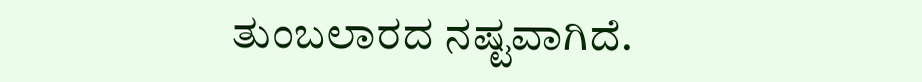ತುಂಬಲಾರದ ನಷ್ಟವಾಗಿದೆ.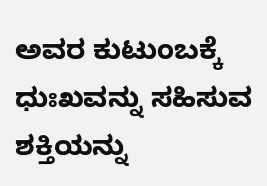ಅವರ ಕುಟುಂಬಕ್ಕೆ ಧುಃಖವನ್ನು ಸಹಿಸುವ ಶಕ್ತಿಯನ್ನು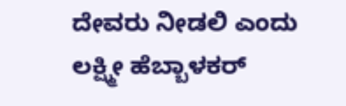ದೇವರು ನೀಡಲಿ ಎಂದು ಲಕ್ಷ್ಮೀ ಹೆಬ್ಬಾಳಕರ್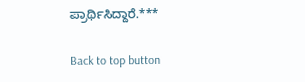ಪ್ರಾರ್ಥಿಸಿದ್ದಾರೆ.***

Back to top button